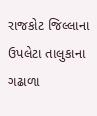રાજકોટ જિલ્લાના ઉપલેટા તાલુકાના ગઢાળા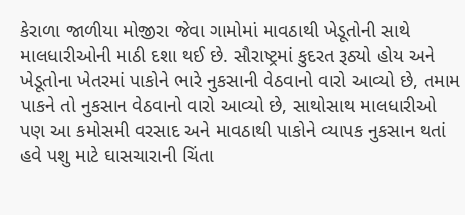કેરાળા જાળીયા મોજીરા જેવા ગામોમાં માવઠાથી ખેડૂતોની સાથે માલધારીઓની માઠી દશા થઈ છે. સૌરાષ્ટ્રમાં કુદરત રૂઠ્યો હોય અને ખેડૂતોના ખેતરમાં પાકોને ભારે નુકસાની વેઠવાનો વારો આવ્યો છે, તમામ પાકને તો નુકસાન વેઠવાનો વારો આવ્યો છે, સાથોસાથ માલધારીઓ પણ આ કમોસમી વરસાદ અને માવઠાથી પાકોને વ્યાપક નુકસાન થતાં હવે પશુ માટે ઘાસચારાની ચિંતા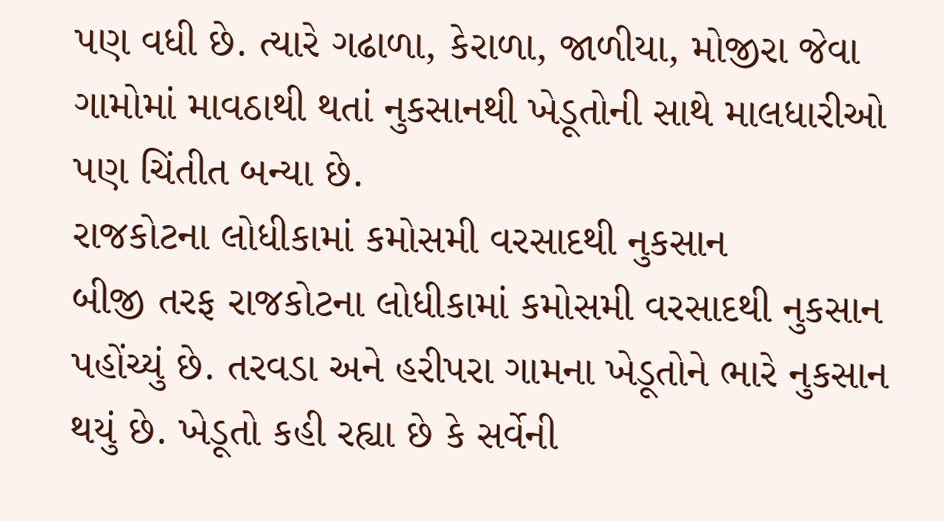પણ વધી છે. ત્યારે ગઢાળા, કેરાળા, જાળીયા, મોજીરા જેવા ગામોમાં માવઠાથી થતાં નુકસાનથી ખેડૂતોની સાથે માલધારીઓ પણ ચિંતીત બન્યા છે.
રાજકોટના લોધીકામાં કમોસમી વરસાદથી નુકસાન
બીજી તરફ રાજકોટના લોધીકામાં કમોસમી વરસાદથી નુકસાન પહોંચ્યું છે. તરવડા અને હરીપરા ગામના ખેડૂતોને ભારે નુકસાન થયું છે. ખેડૂતો કહી રહ્યા છે કે સર્વેની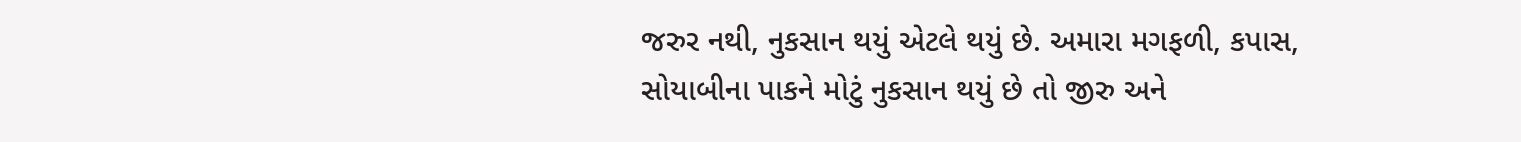જરુર નથી, નુકસાન થયું એટલે થયું છે. અમારા મગફળી, કપાસ, સોયાબીના પાકને મોટું નુકસાન થયું છે તો જીરુ અને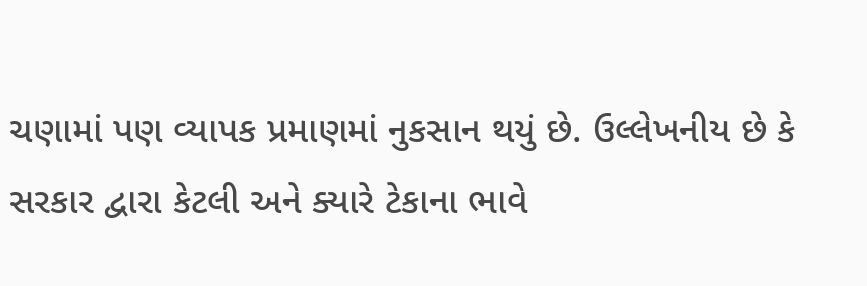ચણામાં પણ વ્યાપક પ્રમાણમાં નુકસાન થયું છે. ઉલ્લેખનીય છે કે સરકાર દ્વારા કેટલી અને ક્યારે ટેકાના ભાવે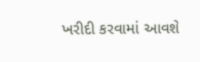ખરીદી કરવામાં આવશે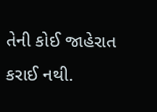તેની કોઈ જાહેરાત કરાઈ નથી.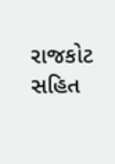રાજકોટ સહિત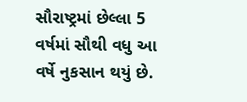સૌરાષ્ટ્રમાં છેલ્લા 5 વર્ષમાં સૌથી વધુ આ વર્ષે નુકસાન થયું છે.